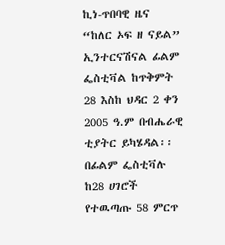ኪነ-ጥበባዊ ዜና
“ከለር ኦፍ ዘ ናይል” ኢንተርናሽናል ፊልም ፌስቲቫል ከጥቅምት 28 እስከ ህዳር 2 ቀን 2005 ዓ.ም በብሔራዊ ቲያትር ይካሄዳል፡፡ በፊልም ፌስቲቫሉ ከ28 ሀገሮች የተዉጣጡ 58 ምርጥ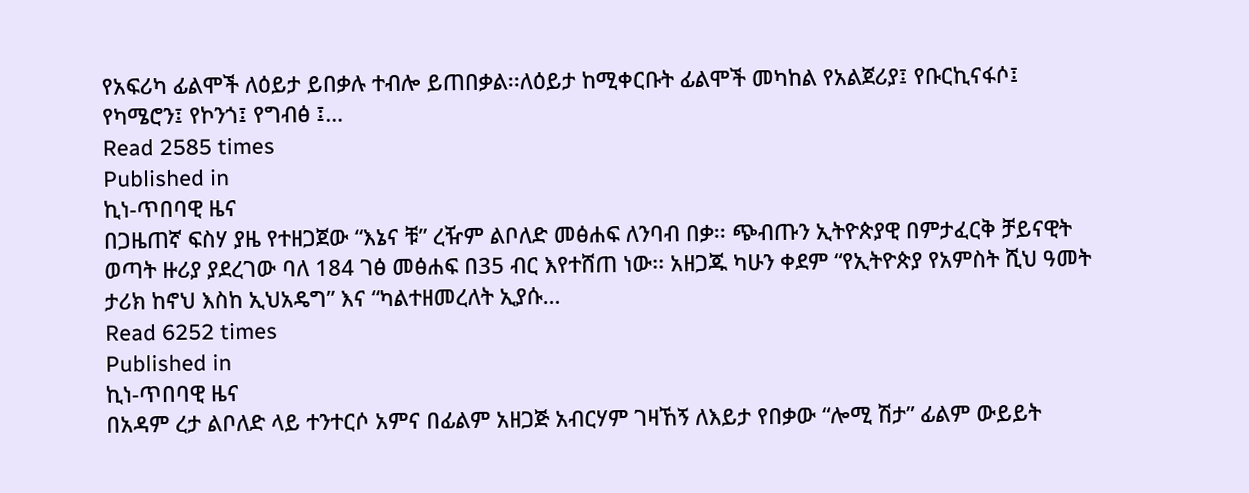የአፍሪካ ፊልሞች ለዕይታ ይበቃሉ ተብሎ ይጠበቃል፡፡ለዕይታ ከሚቀርቡት ፊልሞች መካከል የአልጀሪያ፤ የቡርኪናፋሶ፤ የካሜሮን፤ የኮንጎ፤ የግብፅ ፤…
Read 2585 times
Published in
ኪነ-ጥበባዊ ዜና
በጋዜጠኛ ፍስሃ ያዜ የተዘጋጀው “እኔና ቹ” ረዥም ልቦለድ መፅሐፍ ለንባብ በቃ፡፡ ጭብጡን ኢትዮጵያዊ በምታፈርቅ ቻይናዊት ወጣት ዙሪያ ያደረገው ባለ 184 ገፅ መፅሐፍ በ35 ብር እየተሸጠ ነው፡፡ አዘጋጁ ካሁን ቀደም “የኢትዮጵያ የአምስት ሺህ ዓመት ታሪክ ከኖህ እስከ ኢህአዴግ” እና “ካልተዘመረለት ኢያሱ…
Read 6252 times
Published in
ኪነ-ጥበባዊ ዜና
በአዳም ረታ ልቦለድ ላይ ተንተርሶ አምና በፊልም አዘጋጅ አብርሃም ገዛኸኝ ለእይታ የበቃው “ሎሚ ሽታ” ፊልም ውይይት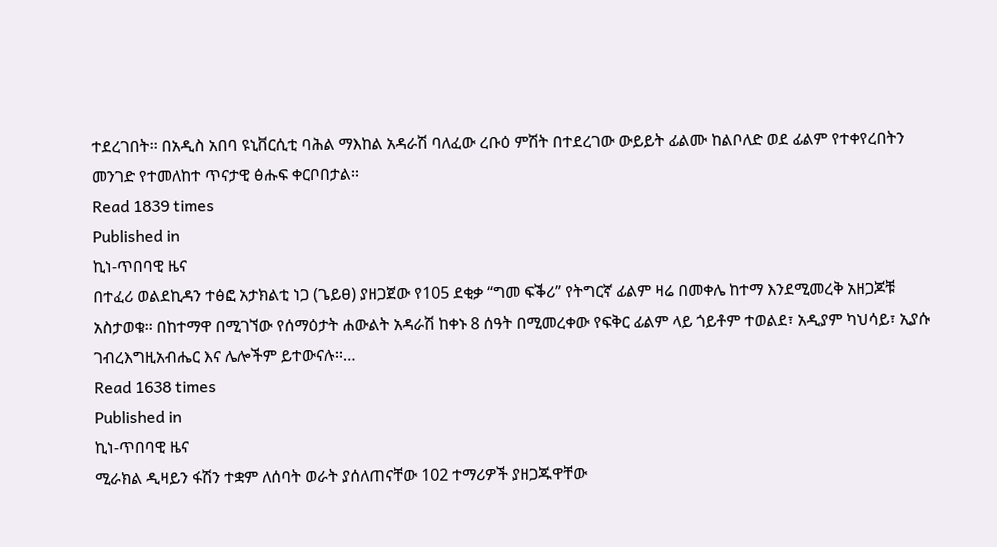ተደረገበት፡፡ በአዲስ አበባ ዩኒቨርሲቲ ባሕል ማእከል አዳራሽ ባለፈው ረቡዕ ምሽት በተደረገው ውይይት ፊልሙ ከልቦለድ ወደ ፊልም የተቀየረበትን መንገድ የተመለከተ ጥናታዊ ፅሑፍ ቀርቦበታል፡፡
Read 1839 times
Published in
ኪነ-ጥበባዊ ዜና
በተፈሪ ወልደኪዳን ተፅፎ አታክልቲ ነጋ (ጌይፀ) ያዘጋጀው የ105 ደቂቃ “ግመ ፍቕሪ” የትግርኛ ፊልም ዛሬ በመቀሌ ከተማ እንደሚመረቅ አዘጋጆቹ አስታወቁ፡፡ በከተማዋ በሚገኘው የሰማዕታት ሐውልት አዳራሽ ከቀኑ 8 ሰዓት በሚመረቀው የፍቅር ፊልም ላይ ጎይቶም ተወልደ፣ አዲያም ካህሳይ፣ ኢያሱ ገብረእግዚአብሔር እና ሌሎችም ይተውናሉ፡፡…
Read 1638 times
Published in
ኪነ-ጥበባዊ ዜና
ሚራክል ዲዛይን ፋሽን ተቋም ለሰባት ወራት ያሰለጠናቸው 102 ተማሪዎች ያዘጋጁዋቸው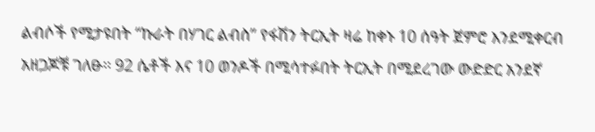ልብሶች የሚታዩበት “ኩራት በሃገር ልብስ” የፋሽን ትርኢት ዛሬ ከቀኑ 10 ሰዓት ጀምሮ እንደሚቀርብ አዘጋጆቹ ገለፁ፡፡ 92 ሴቶች እና 10 ወንዶች በሚሳተፉበት ትርኢት በሚደረገው ውድድር አንደኛ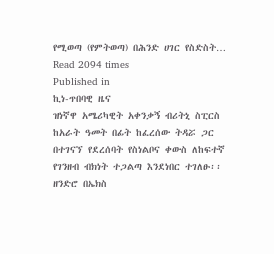የሚወጣ (የምትወጣ) በሕንድ ሀገር የስድስት…
Read 2094 times
Published in
ኪነ-ጥበባዊ ዜና
ዝነኛዋ አሜሪካዊት አቀንቃኝ ብሪትኒ ስፒርስ ከአራት ዓመት በፊት ከፈረሰው ትዳሯ ጋር በተገናኘ የደረሰባት የስነልቦና ቀውስ ለከፍተኛ የገንዘብ ብክነት ተጋልጣ እንደነበር ተገለፁ፡፡ ዘንድሮ በኤክስ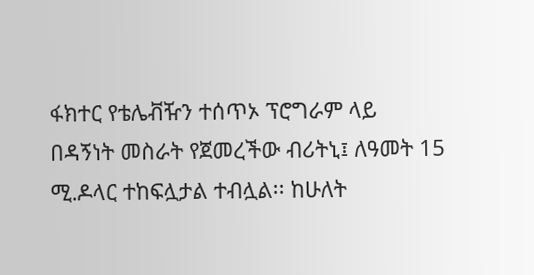ፋክተር የቴሌቭዥን ተሰጥኦ ፕሮግራም ላይ በዳኝነት መስራት የጀመረችው ብሪትኒ፤ ለዓመት 15 ሚ.ዶላር ተከፍሏታል ተብሏል፡፡ ከሁለት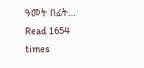ዓመት በፊት…
Read 1654 times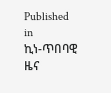Published in
ኪነ-ጥበባዊ ዜና